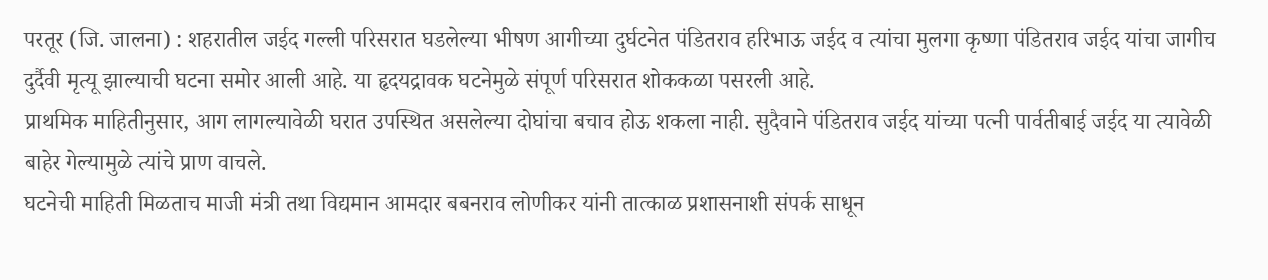परतूर (जि. जालना) : शहरातील जईद गल्ली परिसरात घडलेल्या भीषण आगीच्या दुर्घटनेत पंडितराव हरिभाऊ जईद व त्यांचा मुलगा कृष्णा पंडितराव जईद यांचा जागीच दुर्दैवी मृत्यू झाल्याची घटना समोर आली आहे. या हृदयद्रावक घटनेमुळे संपूर्ण परिसरात शोककळा पसरली आहे.
प्राथमिक माहितीनुसार, आग लागल्यावेळी घरात उपस्थित असलेल्या दोघांचा बचाव होऊ शकला नाही. सुदैवाने पंडितराव जईद यांच्या पत्नी पार्वतीबाई जईद या त्यावेळी बाहेर गेल्यामुळे त्यांचे प्राण वाचले.
घटनेची माहिती मिळताच माजी मंत्री तथा विद्यमान आमदार बबनराव लोणीकर यांनी तात्काळ प्रशासनाशी संपर्क साधून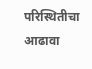परिस्थितीचा आढावा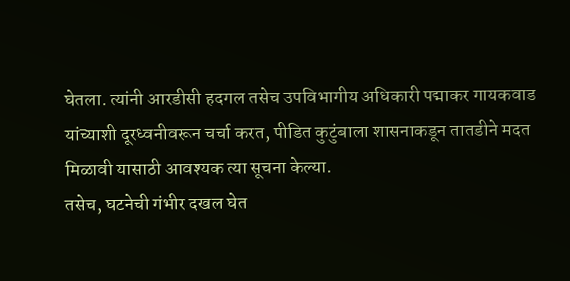घेतला. त्यांनी आरडीसी हदगल तसेच उपविभागीय अधिकारी पद्माकर गायकवाड यांच्याशी दूरध्वनीवरून चर्चा करत, पीडित कुटुंबाला शासनाकडून तातडीने मदत मिळावी यासाठी आवश्यक त्या सूचना केल्या.
तसेच, घटनेची गंभीर दखल घेत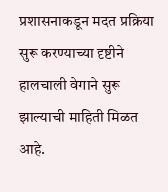प्रशासनाकडून मदत प्रक्रिया सुरू करण्याच्या दृष्टीने हालचाली वेगाने सुरू झाल्याची माहिती मिळत आहे.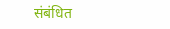संबंधित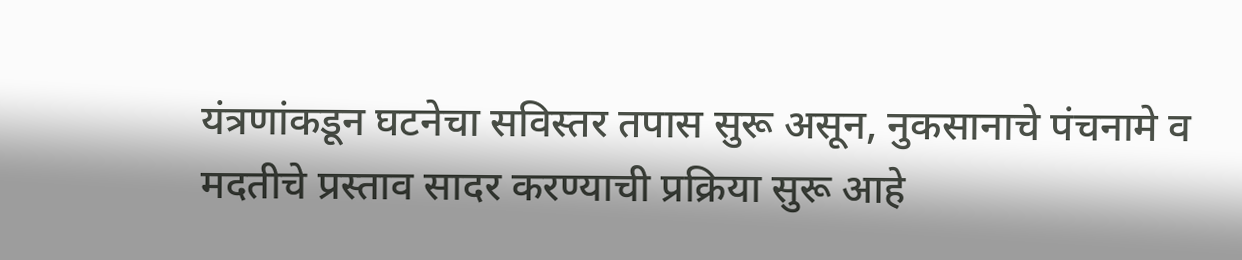यंत्रणांकडून घटनेचा सविस्तर तपास सुरू असून, नुकसानाचे पंचनामे व मदतीचे प्रस्ताव सादर करण्याची प्रक्रिया सुरू आहे